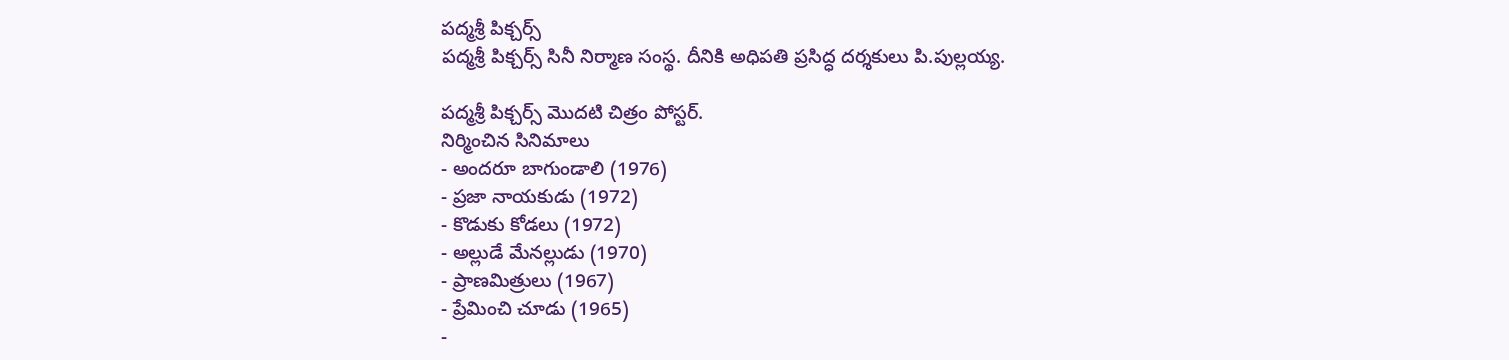పద్మశ్రీ పిక్చర్స్
పద్మశ్రీ పిక్చర్స్ సినీ నిర్మాణ సంస్థ. దీనికి అధిపతి ప్రసిద్ధ దర్శకులు పి.పుల్లయ్య.

పద్మశ్రీ పిక్చర్స్ మొదటి చిత్రం పోస్టర్.
నిర్మించిన సినిమాలు
- అందరూ బాగుండాలి (1976)
- ప్రజా నాయకుడు (1972)
- కొడుకు కోడలు (1972)
- అల్లుడే మేనల్లుడు (1970)
- ప్రాణమిత్రులు (1967)
- ప్రేమించి చూడు (1965)
-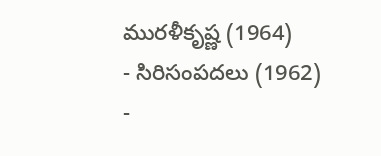మురళీకృష్ణ (1964)
- సిరిసంపదలు (1962)
-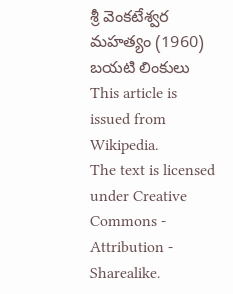శ్రీ వెంకటేశ్వర మహత్యం (1960)
బయటి లింకులు
This article is issued from
Wikipedia.
The text is licensed under Creative
Commons - Attribution - Sharealike.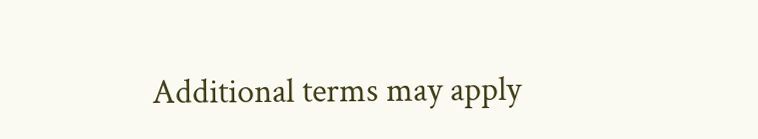Additional terms may apply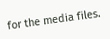for the media files.